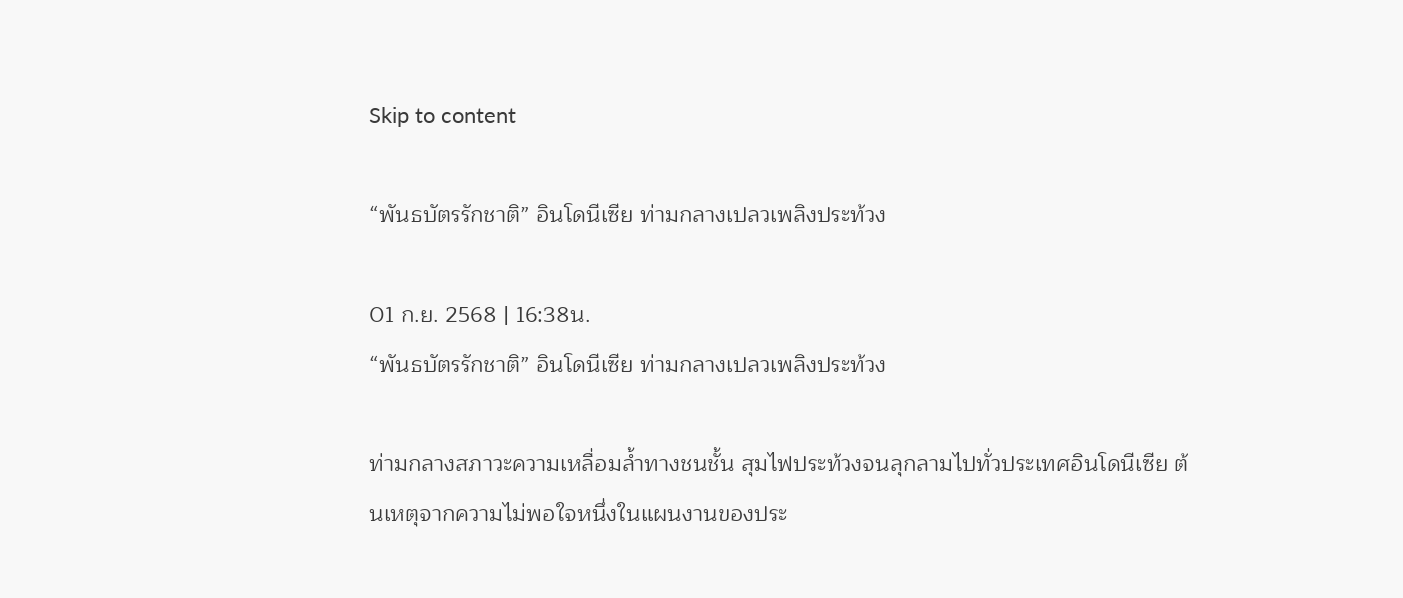Skip to content

“พันธบัตรรักชาติ” อินโดนีเซีย ท่ามกลางเปลวเพลิงประท้วง

01 ก.ย. 2568 | 16:38น.
“พันธบัตรรักชาติ” อินโดนีเซีย ท่ามกลางเปลวเพลิงประท้วง

ท่ามกลางสภาวะความเหลื่อมล้ำทางชนชั้น สุมไฟประท้วงจนลุกลามไปทั่วประเทศอินโดนีเซีย ต้นเหตุจากความไม่พอใจหนึ่งในแผนงานของประ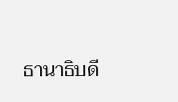ธานาธิบดี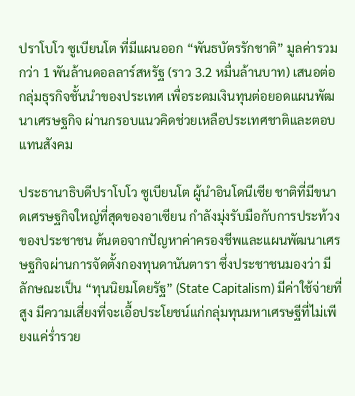ปราโบโว ซูเบียนโต ที่มีแผนออก “พันธบัตรรักชาติ” มูลค่ารวมกว่า 1 พันล้านดอลลาร์สหรัฐ (ราว 3.2 หมื่นล้านบาท) เสนอต่อกลุ่มธุรกิจชั้นนำของประเทศ เพื่อระดมเงินทุนต่อยอดแผนพัฒนาเศรษฐกิจ ผ่านกรอบแนวคิดช่วยเหลือประเทศชาติและตอบแทนสังคม

ประธานาธิบดีปราโบโว ซูเบียนโต ผู้นำอินโดนีเซีย ชาติที่มีขนาดเศรษฐกิจใหญ่ที่สุดของอาเซียน กำลังมุ่งรับมือกับการประท้วงของประชาชน ต้นตอจากปัญหาค่าครองชีพและแผนพัฒนาเศรษฐกิจผ่านการจัดตั้งกองทุนดานันตารา ซึ่งประชาชนมองว่า มีลักษณะเป็น “ทุนนิยมโดยรัฐ” (State Capitalism) มีค่าใช้จ่ายที่สูง มีความเสี่ยงที่จะเอื้อประโยชน์แก่กลุ่มทุนมหาเศรษฐีที่ไม่เพียงแค่ร่ำรวย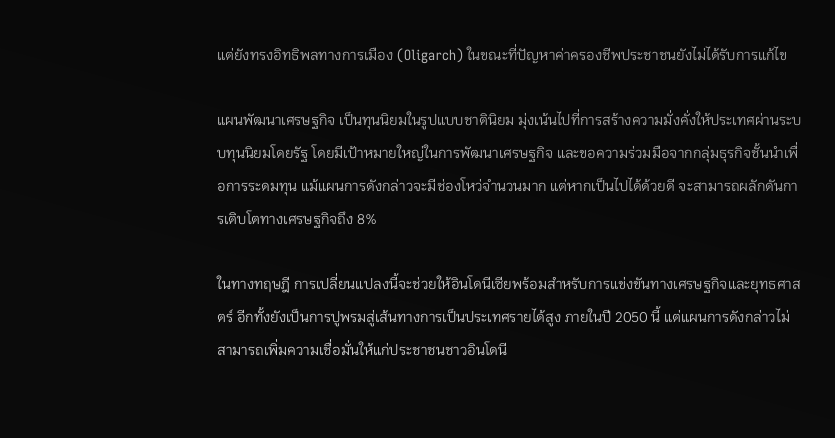แต่ยังทรงอิทธิพลทางการเมือง (Oligarch) ในขณะที่ปัญหาค่าครองชีพประชาชนยังไม่ได้รับการแก้ไข

แผนพัฒนาเศรษฐกิจ เป็นทุนนิยมในรูปแบบชาตินิยม มุ่งเน้นไปที่การสร้างความมั่งคั่งให้ประเทศผ่านระบบทุนนิยมโดยรัฐ โดยมีเป้าหมายใหญ่ในการพัฒนาเศรษฐกิจ และขอความร่วมมือจากกลุ่มธุรกิจชั้นนำเพื่อการระดมทุน แม้แผนการดังกล่าวจะมีช่องโหว่จำนวนมาก แต่หากเป็นไปได้ด้วยดี จะสามารถผลักดันการเติบโตทางเศรษฐกิจถึง 8%

ในทางทฤษฎี การเปลี่ยนแปลงนี้จะช่วยให้อินโดนีเซียพร้อมสำหรับการแข่งขันทางเศรษฐกิจและยุทธศาสตร์ อีกทั้งยังเป็นการปูพรมสู่เส้นทางการเป็นประเทศรายได้สูง ภายในปี 2050 นี้ แต่แผนการดังกล่าวไม่สามารถเพิ่มความเชื่อมั่นให้แก่ประชาชนชาวอินโดนี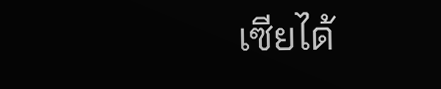เซียได้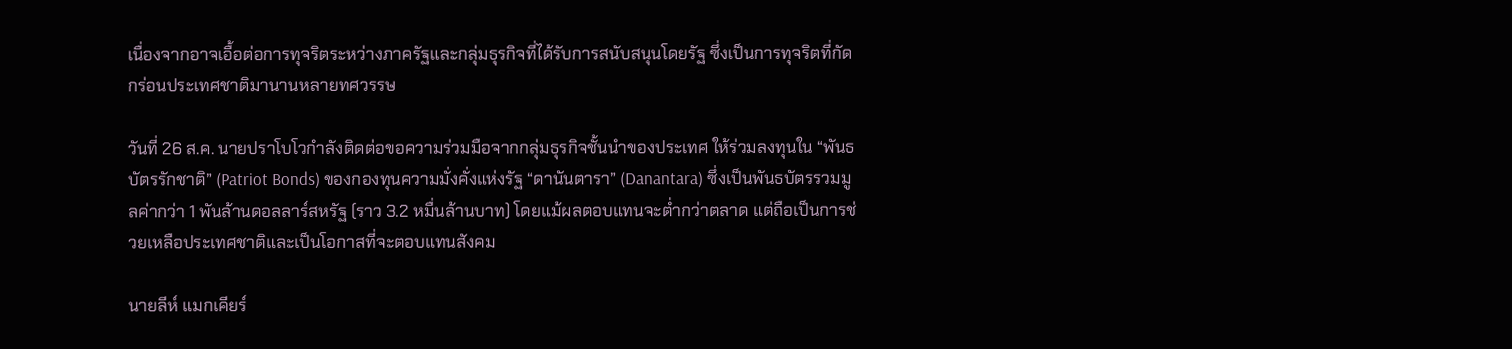เนื่องจากอาจเอื้อต่อการทุจริตระหว่างภาครัฐและกลุ่มธุรกิจที่ได้รับการสนับสนุนโดยรัฐ ซึ่งเป็นการทุจริตที่กัดกร่อนประเทศชาติมานานหลายทศวรรษ

วันที่ 26 ส.ค. นายปราโบโวกำลังติดต่อขอความร่วมมือจากกลุ่มธุรกิจชั้นนำของประเทศ ให้ร่วมลงทุนใน “พันธบัตรรักชาติ” (Patriot Bonds) ของกองทุนความมั่งคั่งแห่งรัฐ “ดานันตารา” (Danantara) ซึ่งเป็นพันธบัตรรวมมูลค่ากว่า 1 พันล้านดอลลาร์สหรัฐ (ราว 3.2 หมื่นล้านบาท) โดยแม้ผลตอบแทนจะต่ำกว่าตลาด แต่ถือเป็นการช่วยเหลือประเทศชาติและเป็นโอกาสที่จะตอบแทนสังคม

นายลีห์ แมกเคียร์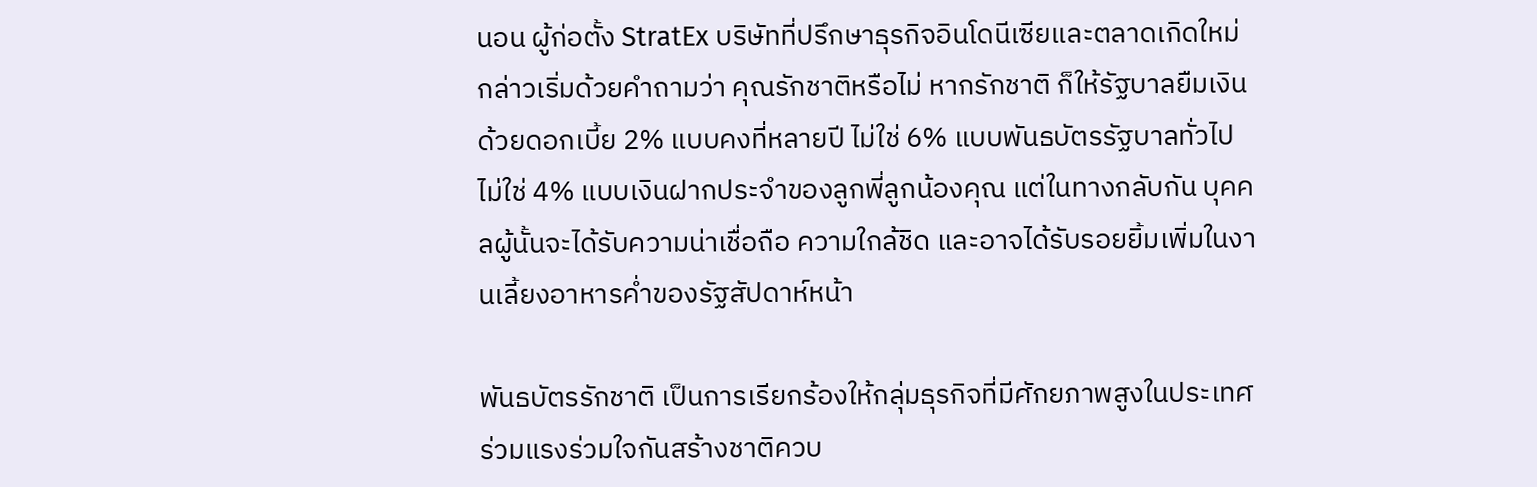นอน ผู้ก่อตั้ง StratEx บริษัทที่ปรึกษาธุรกิจอินโดนีเซียและตลาดเกิดใหม่ กล่าวเริ่มด้วยคำถามว่า คุณรักชาติหรือไม่ หากรักชาติ ก็ให้รัฐบาลยืมเงิน ด้วยดอกเบี้ย 2% แบบคงที่หลายปี ไม่ใช่ 6% แบบพันธบัตรรัฐบาลทั่วไป ไม่ใช่ 4% แบบเงินฝากประจำของลูกพี่ลูกน้องคุณ แต่ในทางกลับกัน บุคคลผู้นั้นจะได้รับความน่าเชื่อถือ ความใกล้ชิด และอาจได้รับรอยยิ้มเพิ่มในงานเลี้ยงอาหารค่ำของรัฐสัปดาห์หน้า

พันธบัตรรักชาติ เป็นการเรียกร้องให้กลุ่มธุรกิจที่มีศักยภาพสูงในประเทศ ร่วมแรงร่วมใจกันสร้างชาติควบ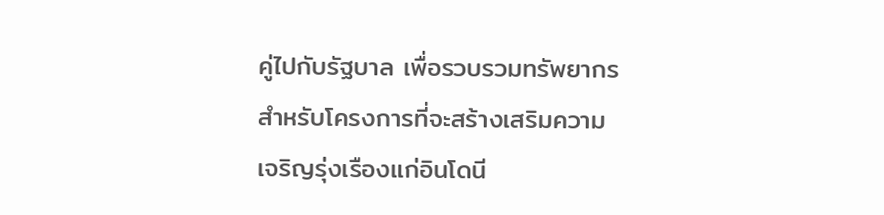คู่ไปกับรัฐบาล เพื่อรวบรวมทรัพยากรสำหรับโครงการที่จะสร้างเสริมความเจริญรุ่งเรืองแก่อินโดนี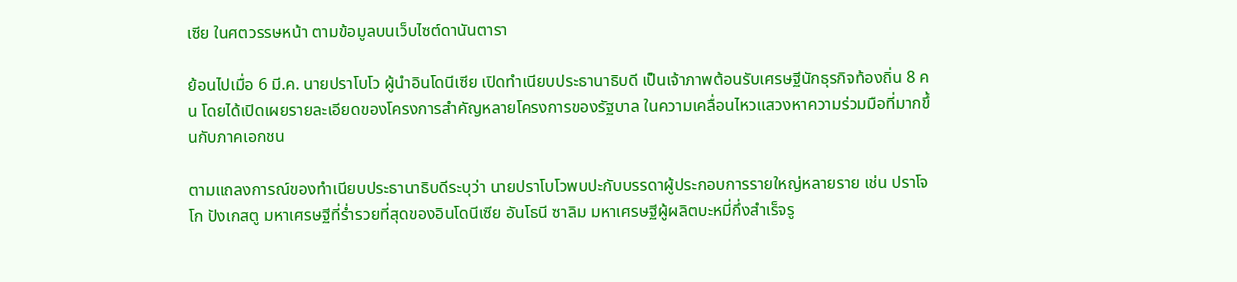เซีย ในศตวรรษหน้า ตามข้อมูลบนเว็บไซต์ดานันตารา

ย้อนไปเมื่อ 6 มี.ค. นายปราโบโว ผู้นำอินโดนีเซีย เปิดทำเนียบประธานาธิบดี เป็นเจ้าภาพต้อนรับเศรษฐีนักธุรกิจท้องถิ่น 8 คน โดยได้เปิดเผยรายละเอียดของโครงการสำคัญหลายโครงการของรัฐบาล ในความเคลื่อนไหวแสวงหาความร่วมมือที่มากขึ้นกับภาคเอกชน

ตามแถลงการณ์ของทำเนียบประธานาธิบดีระบุว่า นายปราโบโวพบปะกับบรรดาผู้ประกอบการรายใหญ่หลายราย เช่น ปราโจโก ปังเกสตู มหาเศรษฐีที่ร่ำรวยที่สุดของอินโดนีเซีย อันโธนี ซาลิม มหาเศรษฐีผู้ผลิตบะหมี่กึ่งสำเร็จรู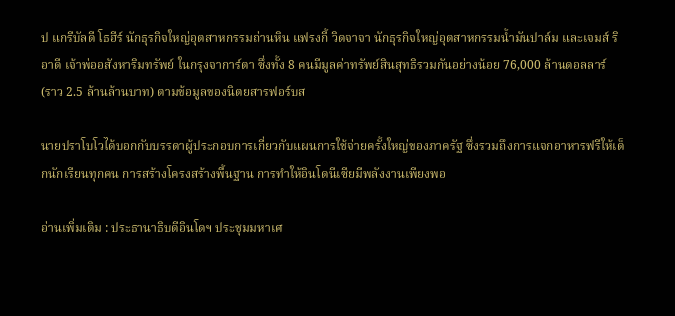ป แกรีบัลดี โธฮีร์ นักธุรกิจใหญ่อุตสาหกรรมถ่านหิน แฟรงกี้ วิดจาจา นักธุรกิจใหญ่อุตสาหกรรมน้ำมันปาล์ม และเจมส์ ริอาดี เจ้าพ่ออสังหาริมทรัพย์ ในกรุงจาการ์ตา ซึ่งทั้ง 8 คนมีมูลค่าทรัพย์สินสุทธิรวมกันอย่างน้อย 76,000 ล้านดอลลาร์ (ราว 2.5 ล้านล้านบาท) ตามข้อมูลของนิตยสารฟอร์บส

นายปราโบโวได้บอกกับบรรดาผู้ประกอบการเกี่ยวกับแผนการใช้จ่ายครั้งใหญ่ของภาครัฐ ซึ่งรวมถึงการแจกอาหารฟรีให้เด็กนักเรียนทุกคน การสร้างโครงสร้างพื้นฐาน การทำให้อินโดนีเซียมีพลังงานเพียงพอ

อ่านเพิ่มเติม : ประธานาธิบดีอินโดฯ ประชุมมหาเศ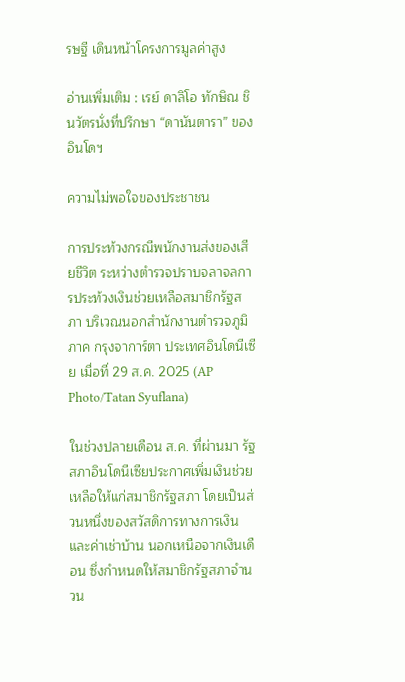รษฐี เดินหน้าโครงการมูลค่าสูง

อ่านเพิ่มเติม : เรย์ ดาลิโอ ทักษิณ ชินวัตรนั่งที่ปรึกษา “ดานันตารา” ของอินโดฯ

ความไม่พอใจของประชาชน

การประท้วงกรณีพนักงานส่งของเสียชีวิต ระหว่างตำรวจปราบจลาจลการประท้วงเงินช่วยเหลือสมาชิกรัฐสภา บริเวณนอกสำนักงานตำรวจภูมิภาค กรุงจาการ์ตา ประเทศอินโดนีเซีย เมื่อที่ 29 ส.ค. 2025 (AP Photo/Tatan Syuflana)

ในช่วงปลายเดือน ส.ค. ที่ผ่านมา รัฐสภาอินโดนีเซียประกาศเพิ่มเงินช่วยเหลือให้แก่สมาชิกรัฐสภา โดยเป็นส่วนหนึ่งของสวัสดิการทางการเงินและค่าเช่าบ้าน นอกเหนือจากเงินเดือน ซึ่งกำหนดให้สมาชิกรัฐสภาจำนวน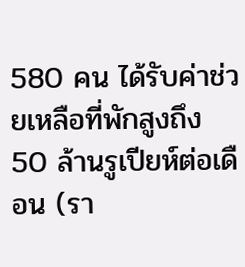580 คน ได้รับค่าช่วยเหลือที่พักสูงถึง 50 ล้านรูเปียห์ต่อเดือน (รา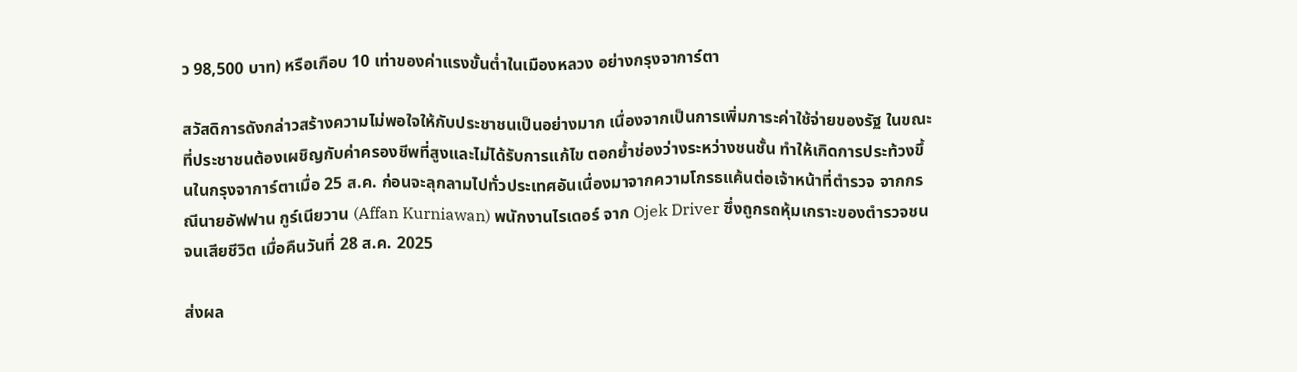ว 98,500 บาท) หรือเกือบ 10 เท่าของค่าแรงขั้นต่ำในเมืองหลวง อย่างกรุงจาการ์ตา

สวัสดิการดังกล่าวสร้างความไม่พอใจให้กับประชาชนเป็นอย่างมาก เนื่องจากเป็นการเพิ่มภาระค่าใช้จ่ายของรัฐ ในขณะที่ประชาชนต้องเผชิญกับค่าครองชีพที่สูงและไม่ได้รับการแก้ไข ตอกย้ำช่องว่างระหว่างชนชั้น ทำให้เกิดการประท้วงขึ้นในกรุงจาการ์ตาเมื่อ 25 ส.ค. ก่อนจะลุกลามไปทั่วประเทศอันเนื่องมาจากความโกรธแค้นต่อเจ้าหน้าที่ตำรวจ จากกรณีนายอัฟฟาน กูร์เนียวาน (Affan Kurniawan) พนักงานไรเดอร์ จาก Ojek Driver ซึ่งถูกรถหุ้มเกราะของตำรวจชนจนเสียชีวิต เมื่อคืนวันที่ 28 ส.ค. 2025

ส่งผล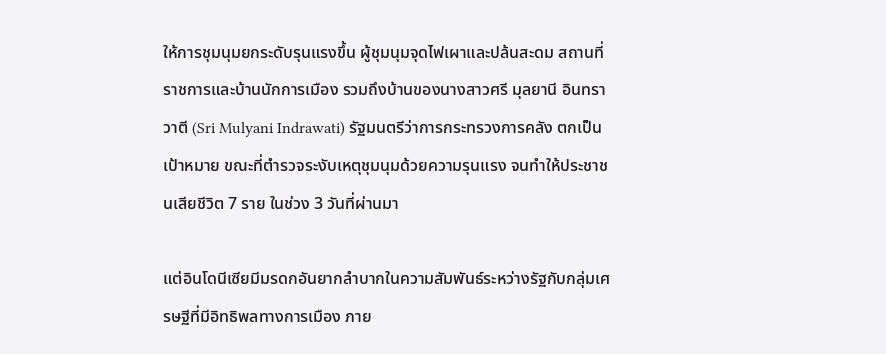ให้การชุมนุมยกระดับรุนแรงขึ้น ผู้ชุมนุมจุดไฟเผาและปล้นสะดม สถานที่ราชการและบ้านนักการเมือง รวมถึงบ้านของนางสาวศรี มุลยานี อินทราวาตี (Sri Mulyani Indrawati) รัฐมนตรีว่าการกระทรวงการคลัง ตกเป็นเป้าหมาย ขณะที่ตำรวจระงับเหตุชุมนุมด้วยความรุนแรง จนทำให้ประชาชนเสียชีวิต 7 ราย ในช่วง 3 วันที่ผ่านมา

แต่อินโดนีเซียมีมรดกอันยากลำบากในความสัมพันธ์ระหว่างรัฐกับกลุ่มเศรษฐีที่มีอิทธิพลทางการเมือง ภาย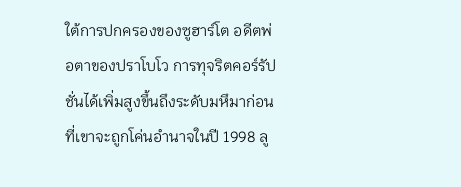ใต้การปกครองของซูฮาร์โต อดีตพ่อตาของปราโบโว การทุจริตคอร์รัปชั่นได้เพิ่มสูงขึ้นถึงระดับมหึมาก่อนที่เขาจะถูกโค่นอำนาจในปี 1998 ลู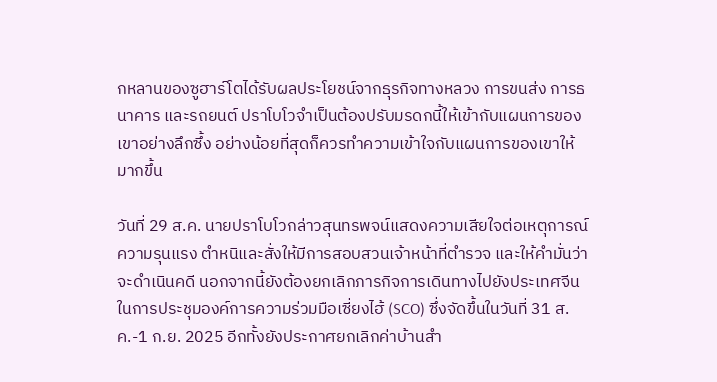กหลานของซูฮาร์โตได้รับผลประโยชน์จากธุรกิจทางหลวง การขนส่ง การธนาคาร และรถยนต์ ปราโบโวจำเป็นต้องปรับมรดกนี้ให้เข้ากับแผนการของเขาอย่างลึกซึ้ง อย่างน้อยที่สุดก็ควรทำความเข้าใจกับแผนการของเขาให้มากขึ้น

วันที่ 29 ส.ค. นายปราโบโวกล่าวสุนทรพจน์แสดงความเสียใจต่อเหตุการณ์ความรุนแรง ตำหนิและสั่งให้มีการสอบสวนเจ้าหน้าที่ตำรวจ และให้คำมั่นว่าจะดำเนินคดี นอกจากนี้ยังต้องยกเลิกภารกิจการเดินทางไปยังประเทศจีน ในการประชุมองค์การความร่วมมือเซี่ยงไฮ้ (SCO) ซึ่งจัดขึ้นในวันที่ 31 ส.ค.-1 ก.ย. 2025 อีกทั้งยังประกาศยกเลิกค่าบ้านสำ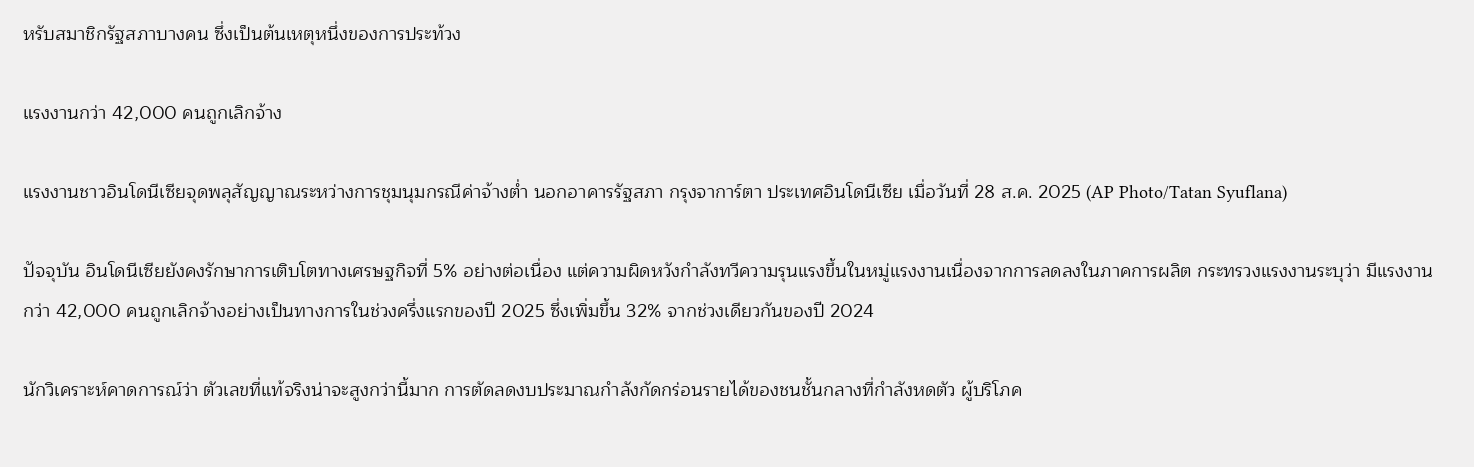หรับสมาชิกรัฐสภาบางคน ซึ่งเป็นต้นเหตุหนึ่งของการประท้วง

แรงงานกว่า 42,000 คนถูกเลิกจ้าง

แรงงานชาวอินโดนีเซียจุดพลุสัญญาณระหว่างการชุมนุมกรณีค่าจ้างต่ำ นอกอาคารรัฐสภา กรุงจาการ์ตา ประเทศอินโดนีเซีย เมื่อวันที่ 28 ส.ค. 2025 (AP Photo/Tatan Syuflana)

ปัจจุบัน อินโดนีเซียยังคงรักษาการเติบโตทางเศรษฐกิจที่ 5% อย่างต่อเนื่อง แต่ความผิดหวังกำลังทวีความรุนแรงขึ้นในหมู่แรงงานเนื่องจากการลดลงในภาคการผลิต กระทรวงแรงงานระบุว่า มีแรงงานกว่า 42,000 คนถูกเลิกจ้างอย่างเป็นทางการในช่วงครึ่งแรกของปี 2025 ซึ่งเพิ่มขึ้น 32% จากช่วงเดียวกันของปี 2024

นักวิเคราะห์คาดการณ์ว่า ตัวเลขที่แท้จริงน่าจะสูงกว่านี้มาก การตัดลดงบประมาณกำลังกัดกร่อนรายได้ของชนชั้นกลางที่กำลังหดตัว ผู้บริโภค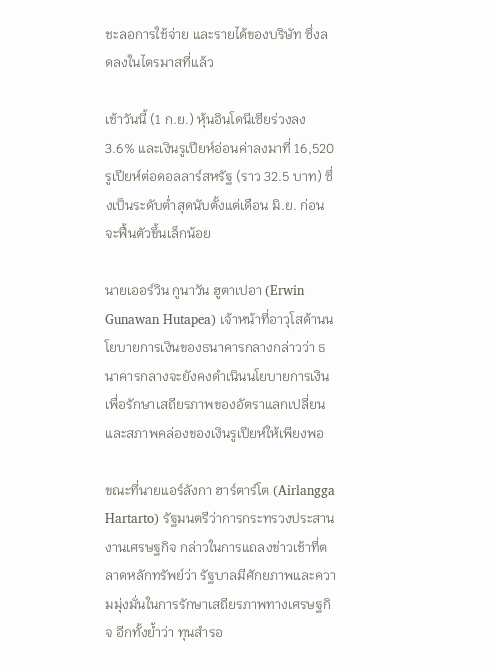ชะลอการใช้จ่าย และรายได้ของบริษัท ซึ่งลดลงในไตรมาสที่แล้ว

เช้าวันนี้ (1 ก.ย.) หุ้นอินโดนีเซียร่วงลง 3.6% และเงินรูเปียห์อ่อนค่าลงมาที่ 16,520 รูเปียห์ต่อดอลลาร์สหรัฐ (ราว 32.5 บาท) ซึ่งเป็นระดับต่ำสุดนับตั้งแต่เดือน มิ.ย. ก่อนจะฟื้นตัวขึ้นเล็กน้อย

นายเออร์วิน กูนาวัน ฮูตาเปอา (Erwin Gunawan Hutapea) เจ้าหน้าที่อาวุโสด้านนโยบายการเงินของธนาคารกลางกล่าวว่า ธนาคารกลางจะยังคงดำเนินนโยบายการเงินเพื่อรักษาเสถียรภาพของอัตราแลกเปลี่ยนและสภาพคล่องของเงินรูเปียห์ให้เพียงพอ

ขณะที่นายแอร์ลังกา ฮาร์ตาร์โต (Airlangga Hartarto) รัฐมนตรีว่าการกระทรวงประสานงานเศรษฐกิจ กล่าวในการแถลงข่าวเช้าที่ตลาดหลักทรัพย์ว่า รัฐบาลมีศักยภาพและความมุ่งมั่นในการรักษาเสถียรภาพทางเศรษฐกิจ อีกทั้งย้ำว่า ทุนสำรอ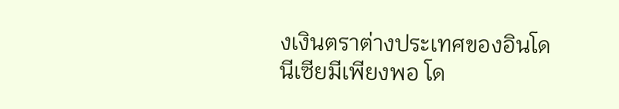งเงินตราต่างประเทศของอินโดนีเซียมีเพียงพอ โด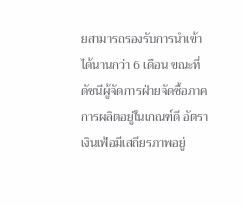ยสามารถรองรับการนำเข้าได้นานกว่า 6 เดือน ขณะที่ดัชนีผู้จัดการฝ่ายจัดซื้อภาคการผลิตอยู่ในเกณฑ์ดี อัตราเงินเฟ้อมีเสถียรภาพอยู่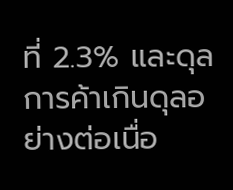ที่ 2.3% และดุลการค้าเกินดุลอย่างต่อเนื่อ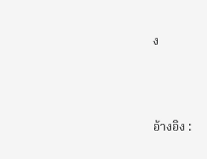ง



อ้างอิง :